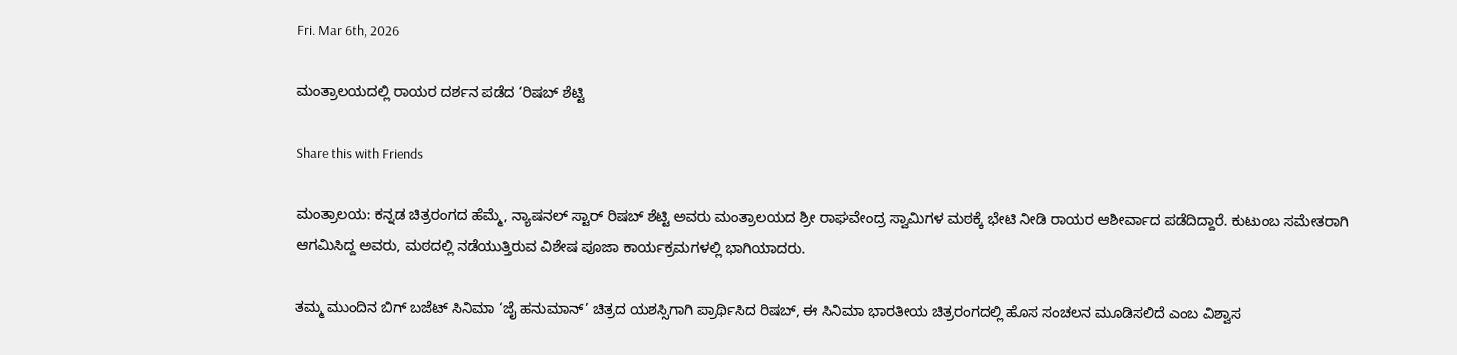Fri. Mar 6th, 2026

ಮಂತ್ರಾಲಯದಲ್ಲಿ ರಾಯರ ದರ್ಶನ ಪಡೆದ ‘ರಿಷಬ್ ಶೆಟ್ಟಿ

Share this with Friends

ಮಂತ್ರಾಲಯ: ಕನ್ನಡ ಚಿತ್ರರಂಗದ ಹೆಮ್ಮೆ, ನ್ಯಾಷನಲ್ ಸ್ಟಾರ್ ರಿಷಬ್ ಶೆಟ್ಟಿ ಅವರು ಮಂತ್ರಾಲಯದ ಶ್ರೀ ರಾಘವೇಂದ್ರ ಸ್ವಾಮಿಗಳ ಮಠಕ್ಕೆ ಭೇಟಿ ನೀಡಿ ರಾಯರ ಆಶೀರ್ವಾದ ಪಡೆದಿದ್ದಾರೆ. ಕುಟುಂಬ ಸಮೇತರಾಗಿ ಆಗಮಿಸಿದ್ದ ಅವರು, ಮಠದಲ್ಲಿ ನಡೆಯುತ್ತಿರುವ ವಿಶೇಷ ಪೂಜಾ ಕಾರ್ಯಕ್ರಮಗಳಲ್ಲಿ ಭಾಗಿಯಾದರು.

ತಮ್ಮ ಮುಂದಿನ ಬಿಗ್ ಬಜೆಟ್ ಸಿನಿಮಾ ‘ಜೈ ಹನುಮಾನ್’ ಚಿತ್ರದ ಯಶಸ್ಸಿಗಾಗಿ ಪ್ರಾರ್ಥಿಸಿದ ರಿಷಬ್, ಈ ಸಿನಿಮಾ ಭಾರತೀಯ ಚಿತ್ರರಂಗದಲ್ಲಿ ಹೊಸ ಸಂಚಲನ ಮೂಡಿಸಲಿದೆ ಎಂಬ ವಿಶ್ವಾಸ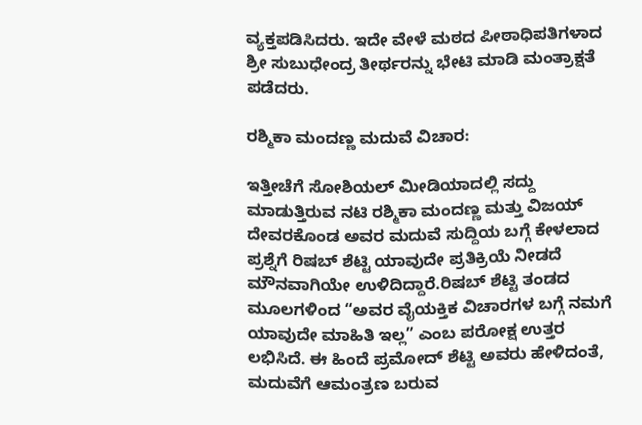ವ್ಯಕ್ತಪಡಿಸಿದರು. ಇದೇ ವೇಳೆ ಮಠದ ಪೀಠಾಧಿಪತಿಗಳಾದ ಶ್ರೀ ಸುಬುಧೇಂದ್ರ ತೀರ್ಥರನ್ನು ಭೇಟಿ ಮಾಡಿ ಮಂತ್ರಾಕ್ಷತೆ ಪಡೆದರು.

ರಶ್ಮಿಕಾ ಮಂದಣ್ಣ ಮದುವೆ ವಿಚಾರ:

ಇತ್ತೀಚೆಗೆ ಸೋಶಿಯಲ್ ಮೀಡಿಯಾದಲ್ಲಿ ಸದ್ದು ಮಾಡುತ್ತಿರುವ ನಟಿ ರಶ್ಮಿಕಾ ಮಂದಣ್ಣ ಮತ್ತು ವಿಜಯ್ ದೇವರಕೊಂಡ ಅವರ ಮದುವೆ ಸುದ್ದಿಯ ಬಗ್ಗೆ ಕೇಳಲಾದ ಪ್ರಶ್ನೆಗೆ ರಿಷಬ್ ಶೆಟ್ಟಿ ಯಾವುದೇ ಪ್ರತಿಕ್ರಿಯೆ ನೀಡದೆ ಮೌನವಾಗಿಯೇ ಉಳಿದಿದ್ದಾರೆ.ರಿಷಬ್ ಶೆಟ್ಟಿ ತಂಡದ ಮೂಲಗಳಿಂದ “ಅವರ ವೈಯಕ್ತಿಕ ವಿಚಾರಗಳ ಬಗ್ಗೆ ನಮಗೆ ಯಾವುದೇ ಮಾಹಿತಿ ಇಲ್ಲ” ಎಂಬ ಪರೋಕ್ಷ ಉತ್ತರ ಲಭಿಸಿದೆ. ಈ ಹಿಂದೆ ಪ್ರಮೋದ್ ಶೆಟ್ಟಿ ಅವರು ಹೇಳಿದಂತೆ, ಮದುವೆಗೆ ಆಮಂತ್ರಣ ಬರುವ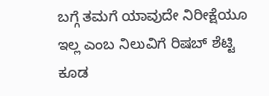ಬಗ್ಗೆ ತಮಗೆ ಯಾವುದೇ ನಿರೀಕ್ಷೆಯೂ ಇಲ್ಲ ಎಂಬ ನಿಲುವಿಗೆ ರಿಷಬ್ ಶೆಟ್ಟಿ ಕೂಡ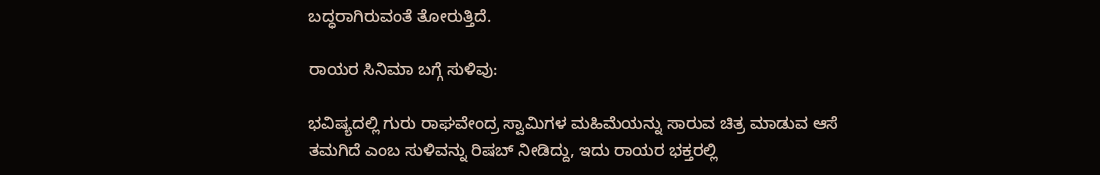ಬದ್ಧರಾಗಿರುವಂತೆ ತೋರುತ್ತಿದೆ.

ರಾಯರ ಸಿನಿಮಾ ಬಗ್ಗೆ ಸುಳಿವು:

ಭವಿಷ್ಯದಲ್ಲಿ ಗುರು ರಾಘವೇಂದ್ರ ಸ್ವಾಮಿಗಳ ಮಹಿಮೆಯನ್ನು ಸಾರುವ ಚಿತ್ರ ಮಾಡುವ ಆಸೆ ತಮಗಿದೆ ಎಂಬ ಸುಳಿವನ್ನು ರಿಷಬ್ ನೀಡಿದ್ದು, ಇದು ರಾಯರ ಭಕ್ತರಲ್ಲಿ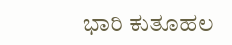ಭಾರಿ ಕುತೂಹಲ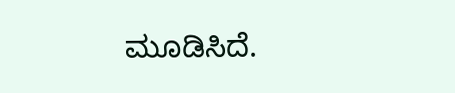ಮೂಡಿಸಿದೆ.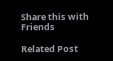Share this with Friends

Related Post